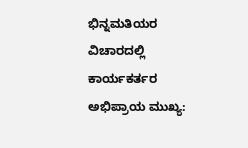ಭಿನ್ನಮತಿಯರ ವಿಚಾರದಲ್ಲಿ ಕಾರ್ಯಕರ್ತರ ಅಭಿಪ್ರಾಯ ಮುಖ್ಯ: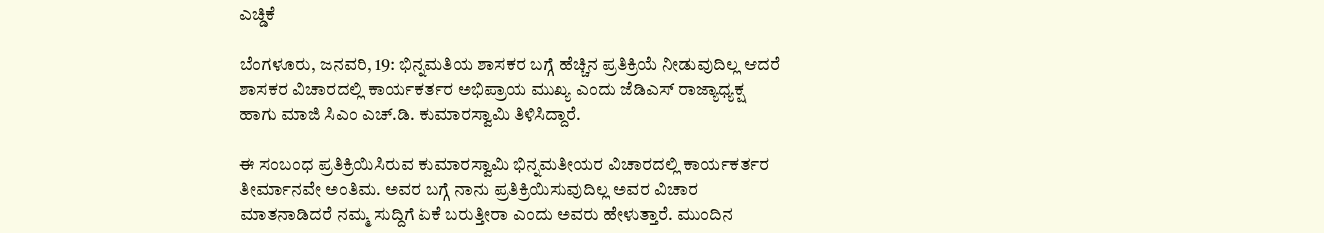ಎಚ್ಡಿಕೆ

ಬೆಂಗಳೂರು, ಜನವರಿ, 19: ಭಿನ್ನಮತಿಯ ಶಾಸಕರ ಬಗ್ಗೆ ಹೆಚ್ಚಿನ ಪ್ರತಿಕ್ರಿಯೆ ನೀಡುವುದಿಲ್ಲ ಆದರೆ ಶಾಸಕರ ವಿಚಾರದಲ್ಲಿ ಕಾರ್ಯಕರ್ತರ ಅಭಿಪ್ರಾಯ ಮುಖ್ಯ ಎಂದು ಜೆಡಿಎಸ್ ರಾಜ್ಯಾಧ್ಯಕ್ಷ ಹಾಗು ಮಾಜಿ ಸಿಎಂ ಎಚ್.ಡಿ. ಕುಮಾರಸ್ವಾಮಿ ತಿಳಿಸಿದ್ದಾರೆ.

ಈ ಸಂಬಂಧ ಪ್ರತಿಕ್ರಿಯಿಸಿರುವ ಕುಮಾರಸ್ವಾಮಿ ಭಿನ್ನಮತೀಯರ ವಿಚಾರದಲ್ಲಿ ಕಾರ್ಯಕರ್ತರ ತೀರ್ಮಾನವೇ ಅಂತಿಮ. ಅವರ ಬಗ್ಗೆ ನಾನು ಪ್ರತಿಕ್ರಿಯಿಸುವುದಿಲ್ಲ ಅವರ ವಿಚಾರ ಮಾತನಾಡಿದರೆ ನಮ್ಮ ಸುದ್ದಿಗೆ ಏಕೆ ಬರುತ್ತೀರಾ ಎಂದು ಅವರು ಹೇಳುತ್ತಾರೆ. ಮುಂದಿನ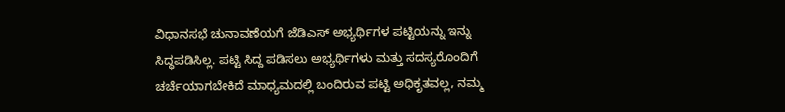ವಿಧಾನಸಭೆ ಚುನಾವಣೆಯಗೆ ಜೆಡಿಎಸ್ ಅಭ್ಯರ್ಥಿಗಳ ಪಟ್ಟಿಯನ್ನು ಇನ್ನು ಸಿದ್ಧಪಡಿಸಿಲ್ಲ. ಪಟ್ಟಿ ಸಿದ್ದ ಪಡಿಸಲು ಅಭ್ಯರ್ಥಿಗಳು ಮತ್ತು ಸದಸ್ಯರೊಂದಿಗೆ ಚರ್ಚೆಯಾಗಬೇಕಿದೆ ಮಾಧ್ಯಮದಲ್ಲಿ ಬಂದಿರುವ ಪಟ್ಟಿ ಅಧಿಕೃತವಲ್ಲ, ನಮ್ಮ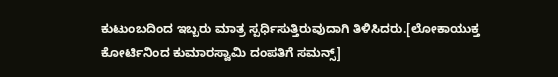ಕುಟುಂಬದಿಂದ ಇಬ್ಬರು ಮಾತ್ರ ಸ್ಪರ್ಧಿಸುತ್ತಿರುವುದಾಗಿ ತಿಳಿಸಿದರು.[ಲೋಕಾಯುಕ್ತ ಕೋರ್ಟಿನಿಂದ ಕುಮಾರಸ್ವಾಮಿ ದಂಪತಿಗೆ ಸಮನ್ಸ್]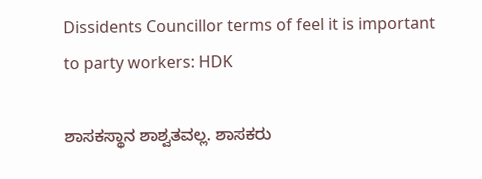Dissidents Councillor terms of feel it is important to party workers: HDK

ಶಾಸಕಸ್ಥಾನ ಶಾಶ್ವತವಲ್ಲ. ಶಾಸಕರು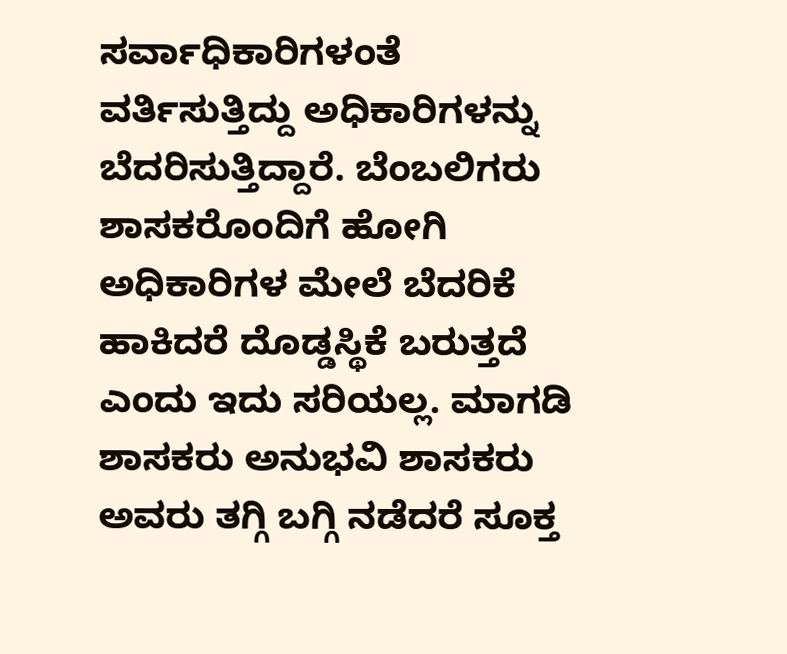ಸರ್ವಾಧಿಕಾರಿಗಳಂತೆ ವರ್ತಿಸುತ್ತಿದ್ದು ಅಧಿಕಾರಿಗಳನ್ನು ಬೆದರಿಸುತ್ತಿದ್ದಾರೆ. ಬೆಂಬಲಿಗರು ಶಾಸಕರೊಂದಿಗೆ ಹೋಗಿ ಅಧಿಕಾರಿಗಳ ಮೇಲೆ ಬೆದರಿಕೆ ಹಾಕಿದರೆ ದೊಡ್ಡಸ್ಥಿಕೆ ಬರುತ್ತದೆ ಎಂದು ಇದು ಸರಿಯಲ್ಲ. ಮಾಗಡಿ ಶಾಸಕರು ಅನುಭವಿ ಶಾಸಕರು ಅವರು ತಗ್ಗಿ ಬಗ್ಗಿ ನಡೆದರೆ ಸೂಕ್ತ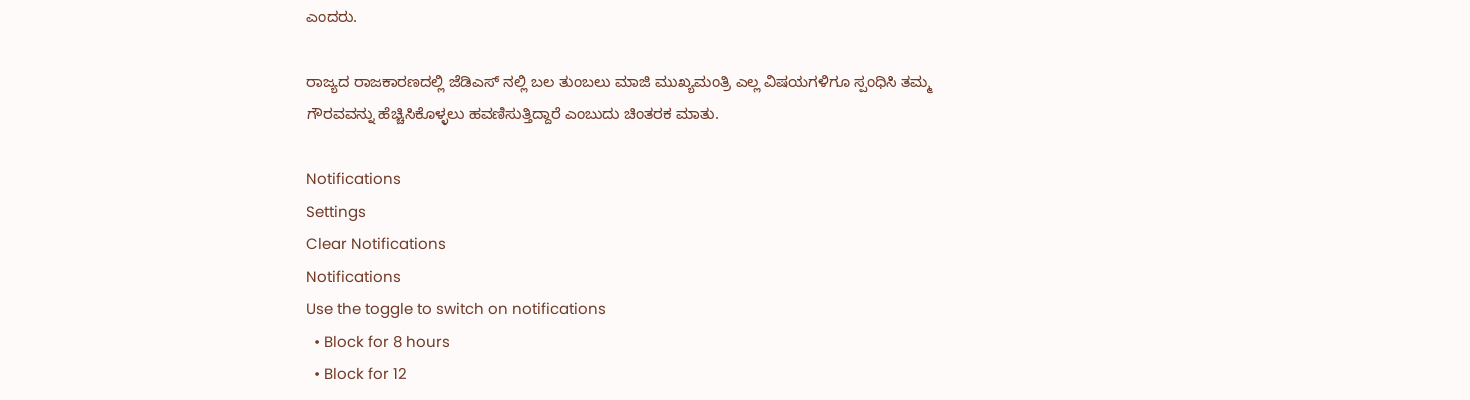ಎಂದರು.

ರಾಜ್ಯದ ರಾಜಕಾರಣದಲ್ಲಿ ಜೆಡಿಎಸ್ ನಲ್ಲಿ ಬಲ ತುಂಬಲು ಮಾಜಿ ಮುಖ್ಯಮಂತ್ರಿ ಎಲ್ಲ ವಿಷಯಗಳಿಗೂ ಸ್ಪಂಧಿಸಿ ತಮ್ಮ ಗೌರವವನ್ನು ಹೆಚ್ಚಿಸಿಕೊಳ್ಳಲು ಹವಣಿಸುತ್ತಿದ್ದಾರೆ ಎಂಬುದು ಚಿಂತರಕ ಮಾತು.

Notifications
Settings
Clear Notifications
Notifications
Use the toggle to switch on notifications
  • Block for 8 hours
  • Block for 12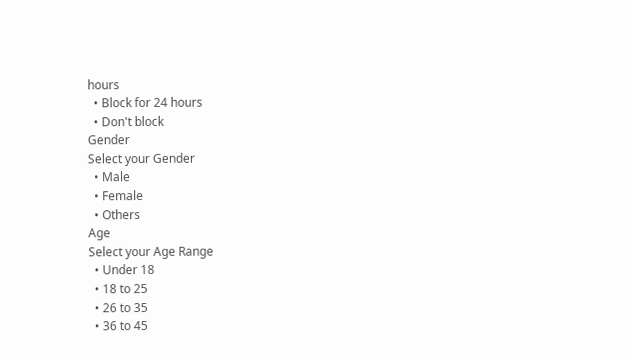hours
  • Block for 24 hours
  • Don't block
Gender
Select your Gender
  • Male
  • Female
  • Others
Age
Select your Age Range
  • Under 18
  • 18 to 25
  • 26 to 35
  • 36 to 45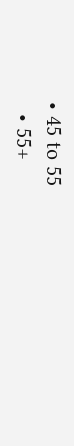• 45 to 55
  • 55+